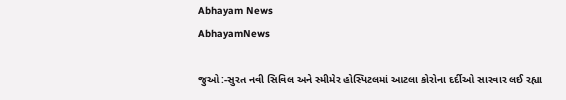Abhayam News
AbhayamNews

જુઓ:-સુરત નવી સિવિલ અને સ્મીમેર હોસ્પિટલમાં આટલા કોરોના દર્દીઓ સારવાર લઈ રહ્યા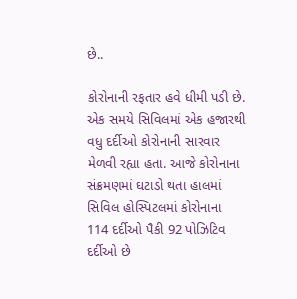છે..

કોરોનાની રફતાર હવે ધીમી પડી છે. એક સમયે સિવિલમાં એક હજારથી વધુ દર્દીઓ કોરોનાની સારવાર મેળવી રહ્યા હતા. આજે કોરોનાના સંક્રમણમાં ઘટાડો થતા હાલમાં સિવિલ હોસ્પિટલમાં કોરોનાના 114 દર્દીઓ પૈકી 92 પોઝિટિવ દર્દીઓ છે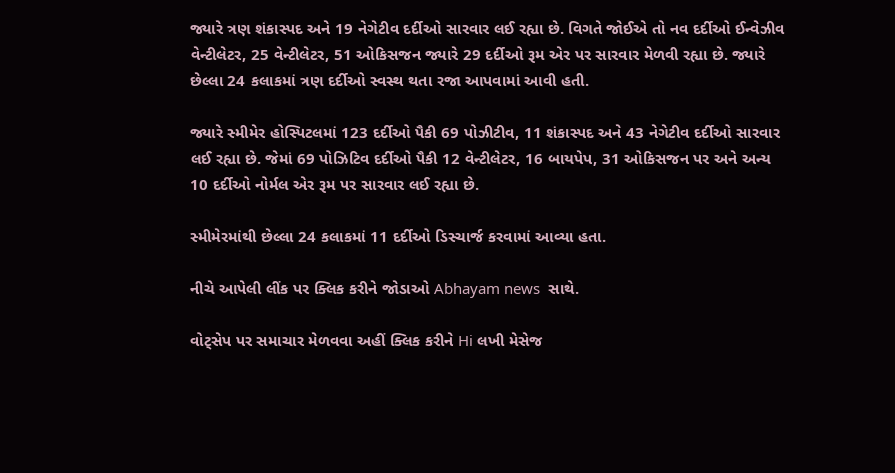જ્યારે ત્રણ શંકાસ્પદ અને 19 નેગેટીવ દર્દીઓ સારવાર લઈ રહ્યા છે. વિગતે જોઈએ તો નવ દર્દીઓ ઈન્વેઝીવ વેન્ટીલેટર, 25 વેન્ટીલેટર, 51 ઓકિસજન જ્યારે 29 દર્દીઓ રૂમ એર પર સારવાર મેળવી રહ્યા છે. જ્યારે છેલ્લા 24 કલાકમાં ત્રણ દર્દીઓ સ્વસ્થ થતા રજા આપવામાં આવી હતી.

જ્યારે સ્મીમેર હોસ્પિટલમાં 123 દર્દીઓ પૈકી 69 પોઝીટીવ, 11 શંકાસ્પદ અને 43 નેગેટીવ દર્દીઓ સારવાર લઈ રહ્યા છે. જેમાં 69 પોઝિટિવ દર્દીઓ પૈકી 12 વેન્ટીલેટર, 16 બાયપેપ, 31 ઓકિસજન પર અને અન્ય 10 દર્દીઓ નોર્મલ એર રૂમ પર સારવાર લઈ રહ્યા છે.

સ્મીમેરમાંથી છેલ્લા 24 કલાકમાં 11 દર્દીઓ ડિસ્ચાર્જ કરવામાં આવ્યા હતા.

નીચે આપેલી લીંક પર ક્લિક કરીને જોડાઓ Abhayam news  સાથે.

વોટ્સેપ પર સમાચાર મેળવવા અહીં ક્લિક કરીને Hi લખી મેસેજ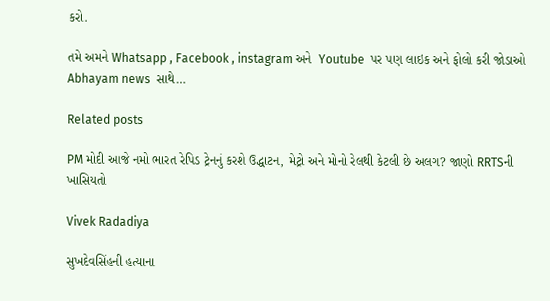કરો.

તમે અમને Whatsapp , Facebook , instagram અને  Youtube  પર પણ લાઇક અને ફોલો કરી જોડાઓ Abhayam news  સાથે…

Related posts

PM મોદી આજે નમો ભારત રેપિડ ટ્રેનનું કરશે ઉદ્ધાટન, મેટ્રો અને મોનો રેલથી કેટલી છે અલગ? જાણો RRTSની ખાસિયતો

Vivek Radadiya

સુખદેવસિંહની હત્યાના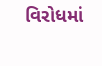વિરોધમાં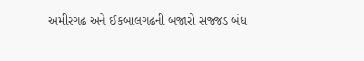અમીરગઢ અને ઈકબાલગઢની બજારો સજ્જડ બંધ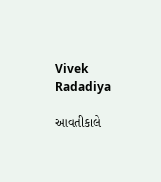Vivek Radadiya

આવતીકાલે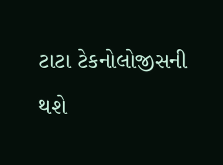ટાટા ટેકનોલોજીસની થશે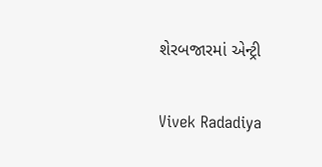શેરબજારમાં એન્ટ્રી

Vivek Radadiya